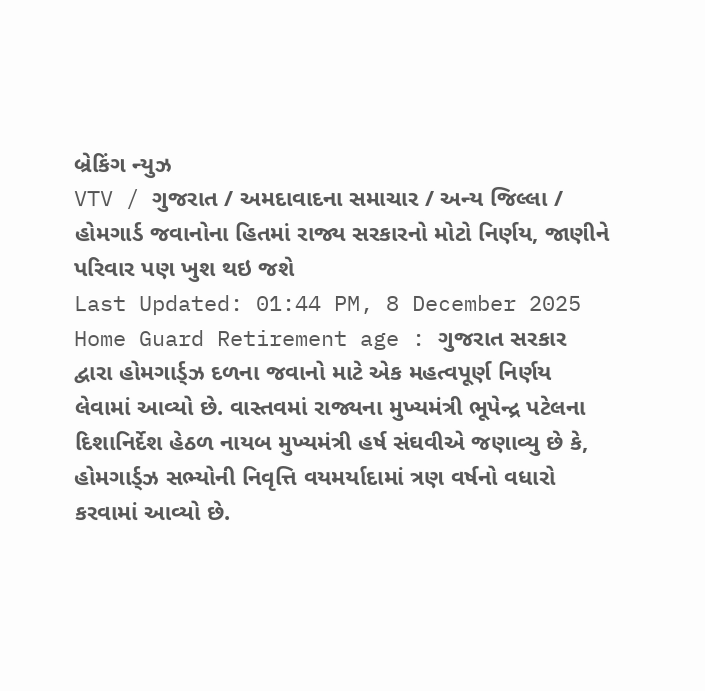બ્રેકિંગ ન્યુઝ
VTV / ગુજરાત / અમદાવાદના સમાચાર / અન્ય જિલ્લા / હોમગાર્ડ જવાનોના હિતમાં રાજ્ય સરકારનો મોટો નિર્ણય, જાણીને પરિવાર પણ ખુશ થઇ જશે
Last Updated: 01:44 PM, 8 December 2025
Home Guard Retirement age : ગુજરાત સરકાર દ્વારા હોમગાર્ડ્ઝ દળના જવાનો માટે એક મહત્વપૂર્ણ નિર્ણય લેવામાં આવ્યો છે. વાસ્તવમાં રાજ્યના મુખ્યમંત્રી ભૂપેન્દ્ર પટેલના દિશાનિર્દેશ હેઠળ નાયબ મુખ્યમંત્રી હર્ષ સંઘવીએ જણાવ્યુ છે કે, હોમગાર્ડ્ઝ સભ્યોની નિવૃત્તિ વયમર્યાદામાં ત્રણ વર્ષનો વધારો કરવામાં આવ્યો છે.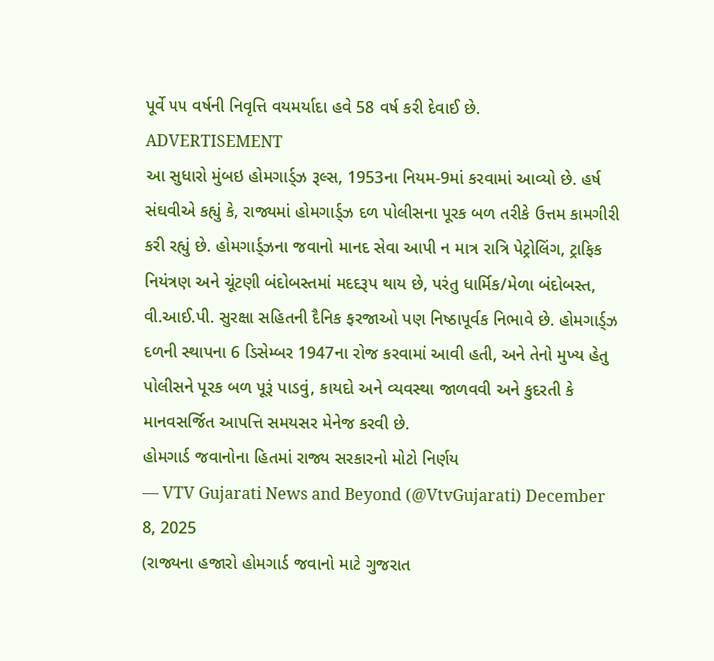પૂર્વે ૫૫ વર્ષની નિવૃત્તિ વયમર્યાદા હવે 58 વર્ષ કરી દેવાઈ છે.
ADVERTISEMENT
આ સુધારો મુંબઇ હોમગાર્ડ્ઝ રૂલ્સ, 1953ના નિયમ-9માં કરવામાં આવ્યો છે. હર્ષ સંઘવીએ કહ્યું કે, રાજ્યમાં હોમગાર્ડ્ઝ દળ પોલીસના પૂરક બળ તરીકે ઉત્તમ કામગીરી કરી રહ્યું છે. હોમગાર્ડ્ઝના જવાનો માનદ સેવા આપી ન માત્ર રાત્રિ પેટ્રોલિંગ, ટ્રાફિક નિયંત્રણ અને ચૂંટણી બંદોબસ્તમાં મદદરૂપ થાય છે, પરંતુ ધાર્મિક/મેળા બંદોબસ્ત, વી.આઈ.પી. સુરક્ષા સહિતની દૈનિક ફરજાઓ પણ નિષ્ઠાપૂર્વક નિભાવે છે. હોમગાર્ડ્ઝ દળની સ્થાપના 6 ડિસેમ્બર 1947ના રોજ કરવામાં આવી હતી, અને તેનો મુખ્ય હેતુ પોલીસને પૂરક બળ પૂરૂં પાડવું, કાયદો અને વ્યવસ્થા જાળવવી અને કુદરતી કે માનવસર્જિત આપત્તિ સમયસર મેનેજ કરવી છે.
હોમગાર્ડ જવાનોના હિતમાં રાજ્ય સરકારનો મોટો નિર્ણય
— VTV Gujarati News and Beyond (@VtvGujarati) December 8, 2025
(રાજ્યના હજારો હોમગાર્ડ જવાનો માટે ગુજરાત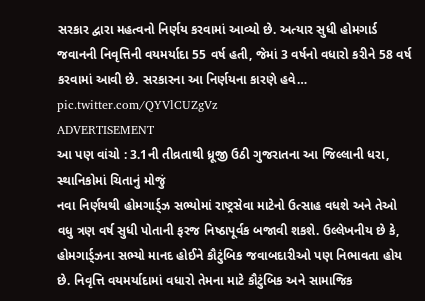સરકાર દ્વારા મહત્વનો નિર્ણય કરવામાં આવ્યો છે. અત્યાર સુધી હોમગાર્ડ જવાનની નિવૃત્તિની વયમર્યાદા 55 વર્ષ હતી, જેમાં 3 વર્ષનો વધારો કરીને 58 વર્ષ કરવામાં આવી છે. સરકારના આ નિર્ણયના કારણે હવે… pic.twitter.com/QYVlCUZgVz
ADVERTISEMENT
આ પણ વાંચો : 3.1ની તીવ્રતાથી ધ્રૂજી ઉઠી ગુજરાતના આ જિલ્લાની ધરા, સ્થાનિકોમાં ચિતાનું મોજું
નવા નિર્ણયથી હોમગાર્ડ્ઝ સભ્યોમાં રાષ્ટ્રસેવા માટેનો ઉત્સાહ વધશે અને તેઓ વધુ ત્રણ વર્ષ સુધી પોતાની ફરજ નિષ્ઠાપૂર્વક બજાવી શકશે. ઉલ્લેખનીય છે કે, હોમગાર્ડ્ઝના સભ્યો માનદ હોઈને કૌટુંબિક જવાબદારીઓ પણ નિભાવતા હોય છે. નિવૃત્તિ વયમર્યાદામાં વધારો તેમના માટે કૌટુંબિક અને સામાજિક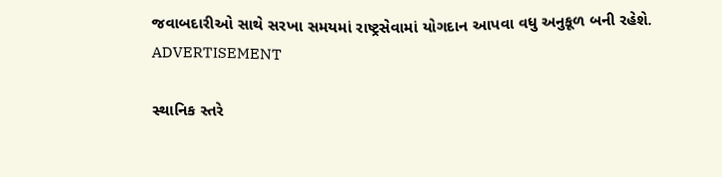જવાબદારીઓ સાથે સરખા સમયમાં રાષ્ટ્રસેવામાં યોગદાન આપવા વધુ અનુકૂળ બની રહેશે.
ADVERTISEMENT

સ્થાનિક સ્તરે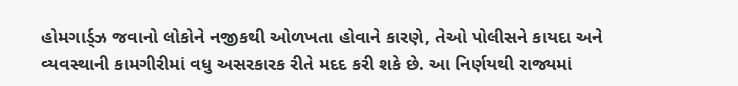હોમગાર્ડ્ઝ જવાનો લોકોને નજીકથી ઓળખતા હોવાને કારણે, તેઓ પોલીસને કાયદા અને વ્યવસ્થાની કામગીરીમાં વધુ અસરકારક રીતે મદદ કરી શકે છે. આ નિર્ણયથી રાજ્યમાં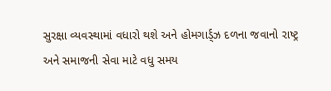સુરક્ષા વ્યવસ્થામાં વધારો થશે અને હોમગાર્ડ્ઝ દળના જવાનો રાષ્ટ્ર અને સમાજની સેવા માટે વધુ સમય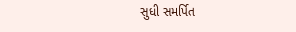સુધી સમર્પિત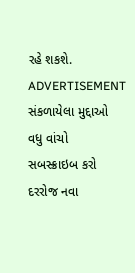રહે શકશે.
ADVERTISEMENT
સંકળાયેલા મુદ્દાઓ
વધુ વાંચો
સબસ્ક્રાઇબ કરો
દરરોજ નવા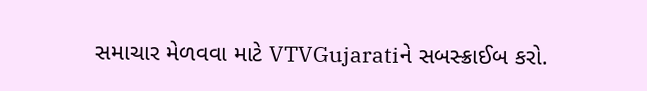સમાચાર મેળવવા માટે VTVGujaratiને સબસ્ક્રાઈબ કરો.